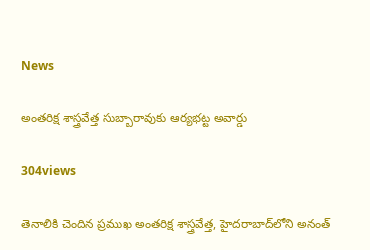News

అంతరిక్ష శాస్త్రవేత్త సుబ్బారావుకు ఆర్యభట్ట అవార్డు

304views

తెనాలికి చెందిన ప్రముఖ అంతరిక్ష శాస్త్రవేత్త, హైదరాబాద్‌లోని అనంత్‌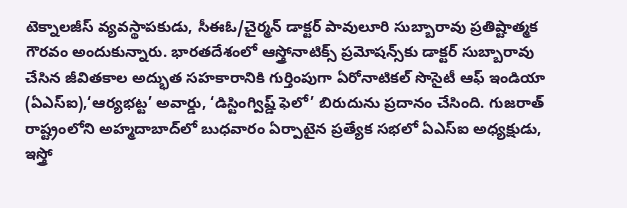టెక్నాలజీస్‌ వ్యవస్థాపకుడు, సీఈఓ/చైర్మన్‌ డాక్టర్‌ పావులూరి సుబ్బారావు ప్రతిష్టాత్మక గౌరవం అందుకున్నారు. భారతదేశంలో ఆస్త్రోనాటిక్స్‌ ప్రమోషన్స్‌కు డాక్టర్‌ సుబ్బారావు చేసిన జీవితకాల అద్భుత సహకారానికి గుర్తింపుగా ఏరోనాటికల్‌ సొసైటీ ఆఫ్‌ ఇండియా (ఏఎస్‌ఐ),‘ఆర్యభట్ట’ అవార్డు, ‘డిస్టింగ్విష్డ్‌ ఫెలో’ బిరుదును ప్రదానం చేసింది. గుజరాత్‌ రాష్ట్రంలోని అహ్మదాబాద్‌లో బుధవారం ఏర్పాటైన ప్రత్యేక సభలో ఏఎస్‌ఐ అధ్యక్షుడు, ఇస్త్రో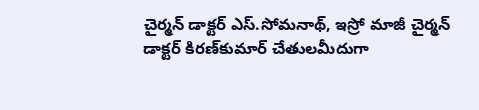చైర్మన్‌ డాక్టర్‌ ఎస్‌.సోమనాథ్‌, ఇస్రో మాజీ చైర్మన్‌ డాక్టర్‌ కిరణ్‌కుమార్‌ చేతులమీదుగా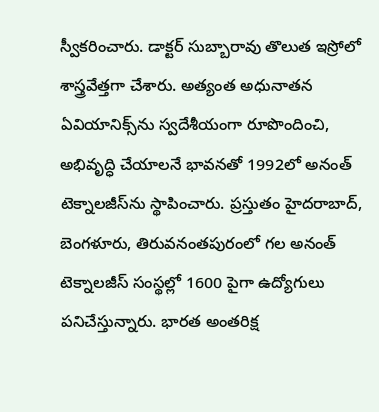స్వీకరించారు. డాక్టర్‌ సుబ్బారావు తొలుత ఇస్రోలో శాస్త్రవేత్తగా చేశారు. అత్యంత అధునాతన ఏవియానిక్స్‌ను స్వదేశీయంగా రూపొందించి, అభివృద్ధి చేయాలనే భావనతో 1992లో అనంత్‌ టెక్నాలజీస్‌ను స్థాపించారు. ప్రస్తుతం హైదరాబాద్‌, బెంగళూరు, తిరువనంతపురంలో గల అనంత్‌ టెక్నాలజీస్‌ సంస్థల్లో 1600 పైగా ఉద్యోగులు పనిచేస్తున్నారు. భారత అంతరిక్ష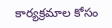కార్యక్రమాల కోసం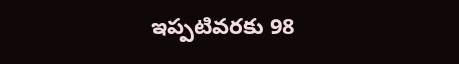ఇప్పటివరకు 98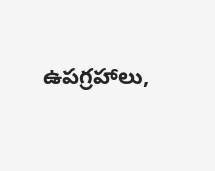ఉపగ్రహాలు,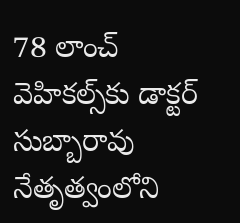78 లాంచ్‌ వెహికల్స్‌కు డాక్టర్‌ సుబ్బారావు నేతృత్వంలోని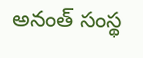అనంత్‌ సంస్థ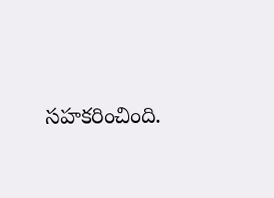సహకరించింది.